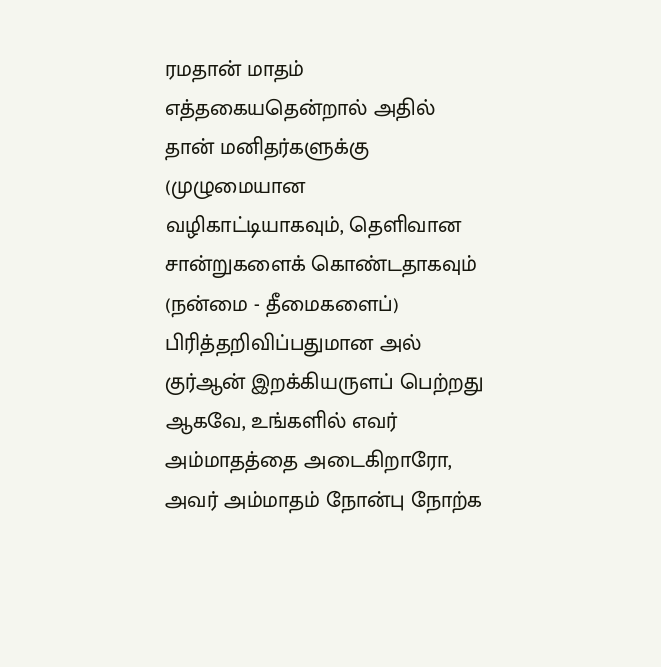ரமதான் மாதம் எத்தகையதென்றால் அதில் தான் மனிதர்களுக்கு (முழுமையான வழிகாட்டியாகவும், தெளிவான சான்றுகளைக் கொண்டதாகவும் (நன்மை - தீமைகளைப்) பிரித்தறிவிப்பதுமான அல் குர்ஆன் இறக்கியருளப் பெற்றது ஆகவே, உங்களில் எவர் அம்மாதத்தை அடைகிறாரோ, அவர் அம்மாதம் நோன்பு நோற்க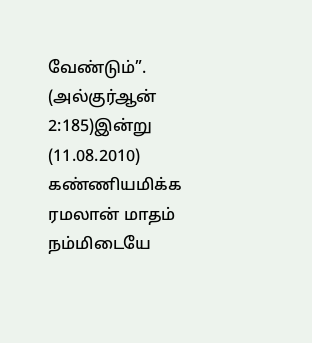வேண்டும்”. (அல்குர்ஆன் 2:185)இன்று (11.08.2010) கண்ணியமிக்க ரமலான் மாதம் நம்மிடையே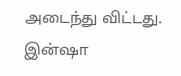அடைந்து விட்டது. இன்ஷா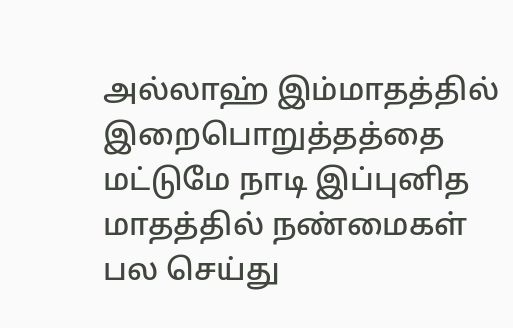அல்லாஹ் இம்மாதத்தில் இறைபொறுத்தத்தை மட்டுமே நாடி இப்புனித மாதத்தில் நண்மைகள் பல செய்து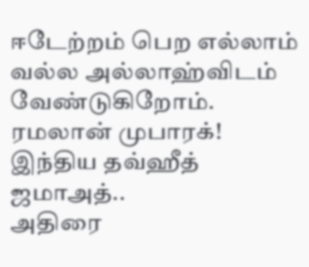ஈடேற்றம் பெற எல்லாம் வல்ல அல்லாஹ்விடம் வேண்டுகிறோம்.
ரமலான் முபாரக்!
இந்திய தவ்ஹீத் ஜமாஅத்..
அதிரை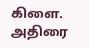கிளை.
அதிரை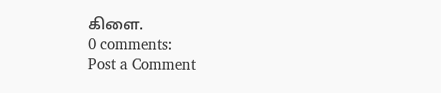கிளை.
0 comments:
Post a Comment